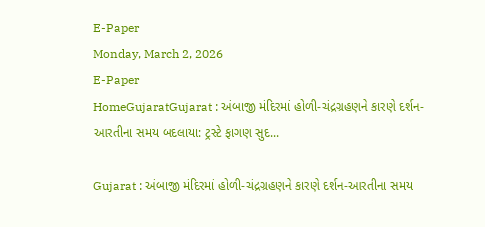E-Paper
Monday, March 2, 2026
E-Paper
HomeGujaratGujarat : અંબાજી મંદિરમાં હોળી-ચંદ્રગ્રહણને કારણે દર્શન-આરતીના સમય બદલાયા: ટ્રસ્ટે ફાગણ સુદ...

Gujarat : અંબાજી મંદિરમાં હોળી-ચંદ્રગ્રહણને કારણે દર્શન-આરતીના સમય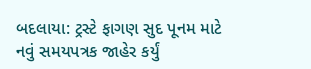બદલાયા: ટ્રસ્ટે ફાગણ સુદ પૂનમ માટે નવું સમયપત્રક જાહેર કર્યું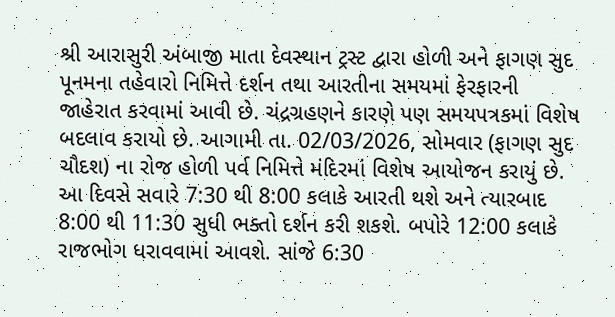શ્રી આરાસુરી અંબાજી માતા દેવસ્થાન ટ્રસ્ટ દ્વારા હોળી અને ફાગણ સુદ પૂનમના તહેવારો નિમિત્તે દર્શન તથા આરતીના સમયમાં ફેરફારની જાહેરાત કરવામાં આવી છે. ચંદ્રગ્રહણને કારણે પણ સમયપત્રકમાં વિશેષ બદલાવ કરાયો છે. આગામી તા. 02/03/2026, સોમવાર (ફાગણ સુદ ચૌદશ) ના રોજ હોળી પર્વ નિમિત્તે મંદિરમાં વિશેષ આયોજન કરાયું છે. આ દિવસે સવારે 7:30 થી 8:00 કલાકે આરતી થશે અને ત્યારબાદ 8:00 થી 11:30 સુધી ભક્તો દર્શન કરી શકશે. બપોરે 12:00 કલાકે રાજભોગ ધરાવવામાં આવશે. સાંજે 6:30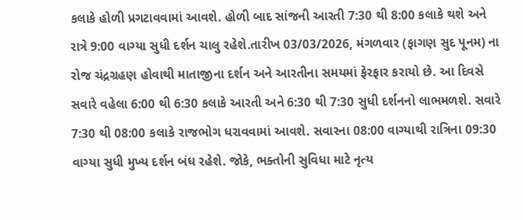કલાકે હોળી પ્રગટાવવામાં આવશે. હોળી બાદ સાંજની આરતી 7:30 થી 8:00 કલાકે થશે અને રાત્રે 9:00 વાગ્યા સુધી દર્શન ચાલુ રહેશે.તારીખ 03/03/2026, મંગળવાર (ફાગણ સુદ પૂનમ) ના રોજ ચંદ્રગ્રહણ હોવાથી માતાજીના દર્શન અને આરતીના સમયમાં ફેરફાર કરાયો છે. આ દિવસે સવારે વહેલા 6:00 થી 6:30 કલાકે આરતી અને 6:30 થી 7:30 સુધી દર્શનનો લાભમળશે. સવારે 7:30 થી 08:00 કલાકે રાજભોગ ધરાવવામાં આવશે. સવારના 08:00 વાગ્યાથી રાત્રિના 09:30 વાગ્યા સુધી મુખ્ય દર્શન બંધ રહેશે. જોકે, ભક્તોની સુવિધા માટે નૃત્ય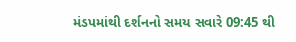મંડપમાંથી દર્શનનો સમય સવારે 09:45 થી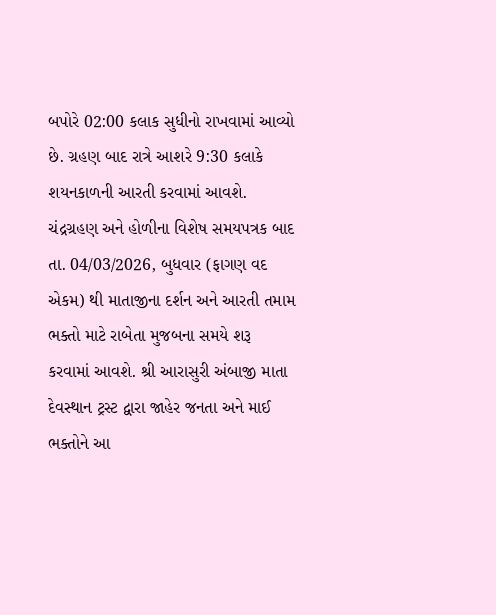બપોરે 02:00 કલાક સુધીનો રાખવામાં આવ્યો છે. ગ્રહણ બાદ રાત્રે આશરે 9:30 કલાકે શયનકાળની આરતી કરવામાં આવશે. ચંદ્રગ્રહણ અને હોળીના વિશેષ સમયપત્રક બાદ તા. 04/03/2026, બુધવાર (ફાગણ વદ એકમ) થી માતાજીના દર્શન અને આરતી તમામ ભક્તો માટે રાબેતા મુજબના સમયે શરૂ કરવામાં આવશે. શ્રી આરાસુરી અંબાજી માતા દેવસ્થાન ટ્રસ્ટ દ્વારા જાહેર જનતા અને માઈ ભક્તોને આ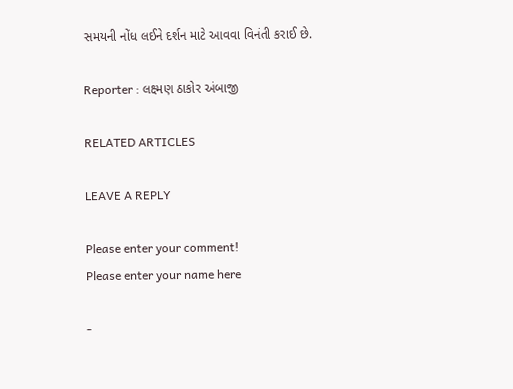સમયની નોંધ લઈને દર્શન માટે આવવા વિનંતી કરાઈ છે.

Reporter : લક્ષ્મણ ઠાકોર અંબાજી

RELATED ARTICLES

LEAVE A REPLY

Please enter your comment!
Please enter your name here

-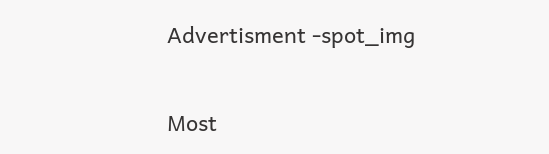Advertisment -spot_img

Most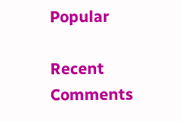Popular

Recent Comments